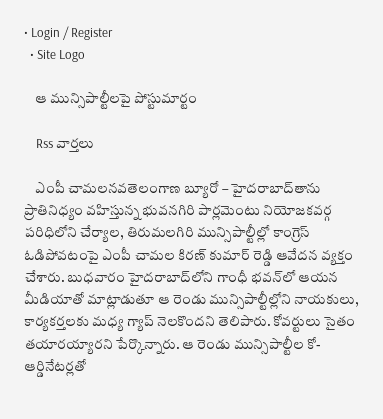• Login / Register
  • Site Logo

    ఆ మున్సిపాల్టీలపై పోస్టుమార్టం

    Rss వార్తలు

    ఎంపీ చామలనవతెలంగాణ బ్యూరో – హైదరాబాద్‌తాను ప్రాతినిధ్యం వహిస్తున్న భువనగిరి పార్లమెంటు నియోజకవర్గ పరిధిలోని చేర్యాల, తిరుమలగిరి మున్సిపాల్టీల్లో కాంగ్రెస్‌ ఓడిపోవటంపై ఎంపీ చామల కిరణ్‌ కుమార్‌ రెడ్డి ఆవేదన వ్యక్తం చేశారు. బుధవారం హైదరాబాద్‌లోని గాంధీ భవన్‌లో ఆయన మీడియాతో మాట్లాడుతూ ఆ రెండు మున్సిపాల్టీల్లోని నాయకులు, కార్యకర్తలకు మధ్య గ్యాప్‌ నెలకొందని తెలిపారు. కోవర్టులు సైతం తయారయ్యారని పేర్కొన్నారు. ఆ రెండు మున్సిపాల్టీల కో-ఆర్డినేటర్లతో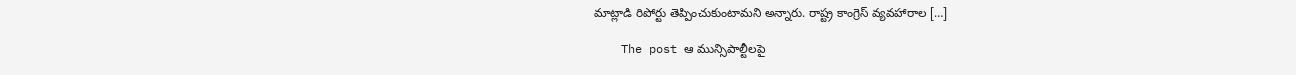మాట్లాడి రిపోర్టు తెప్పించుకుంటామని అన్నారు. రాష్ట్ర కాంగ్రెస్‌ వ్యవహారాల […]

    The post ఆ మున్సిపాల్టీలపై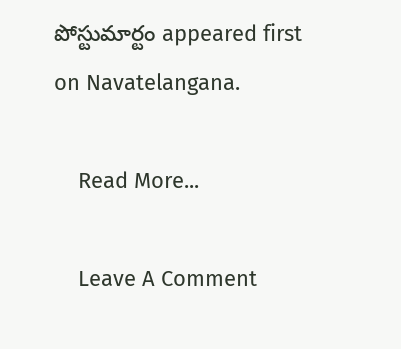పోస్టుమార్టం appeared first on Navatelangana.

    Read More...

    Leave A Comment